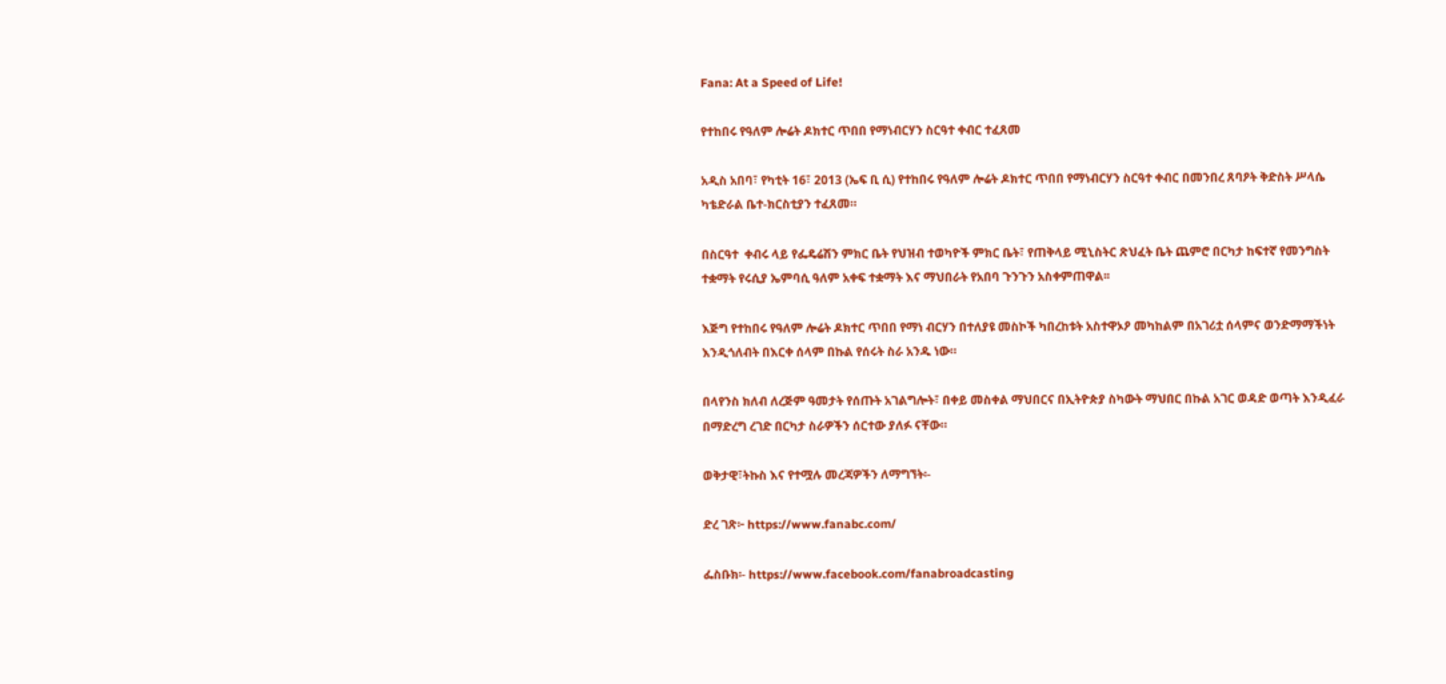Fana: At a Speed of Life!

የተከበሩ የዓለም ሎሬት ዶክተር ጥበበ የማነብርሃን ስርዓተ ቀብር ተፈጸመ

አዲስ አበባ፣ የካቲት 16፣ 2013 (ኤፍ ቢ ሲ) የተከበሩ የዓለም ሎሬት ዶክተር ጥበበ የማነብርሃን ስርዓተ ቀብር በመንበረ ጸባዖት ቅድስት ሥላሴ ካቴድራል ቤተ-ክርስቲያን ተፈጸመ።

በስርዓተ  ቀብሩ ላይ የፌዴሬሽን ምክር ቤት የህዝብ ተወካዮች ምክር ቤት፣ የጠቅላይ ሚኒስትር ጽህፈት ቤት ጨምሮ በርካታ ከፍተኛ የመንግስት ተቋማት የሩሲያ ኤምባሲ ዓለም አቀፍ ተቋማት እና ማህበራት የአበባ ጉንጉን አስቀምጠዋል፡፡

እጅግ የተከበሩ የዓለም ሎሬት ዶክተር ጥበበ የማነ ብርሃን በተለያዩ መስኮች ካበረከቱት አስተዋኦዖ መካከልም በአገሪቷ ሰላምና ወንድማማችነት እንዲጎለብት በእርቀ ሰላም በኩል የሰሩት ስራ አንዱ ነው።

በላየንስ ክለብ ለረጅም ዓመታት የሰጡት አገልግሎት፣ በቀይ መስቀል ማህበርና በኢትዮጵያ ስካውት ማህበር በኩል አገር ወዳድ ወጣት እንዲፈራ በማድረግ ረገድ በርካታ ስራዎችን ሰርተው ያለፉ ናቸው።

ወቅታዊ፣ትኩስ እና የተሟሉ መረጃዎችን ለማግኘት፡-

ድረ ገጽ፦ https://www.fanabc.com/

ፌስቡክ፡- https://www.facebook.com/fanabroadcasting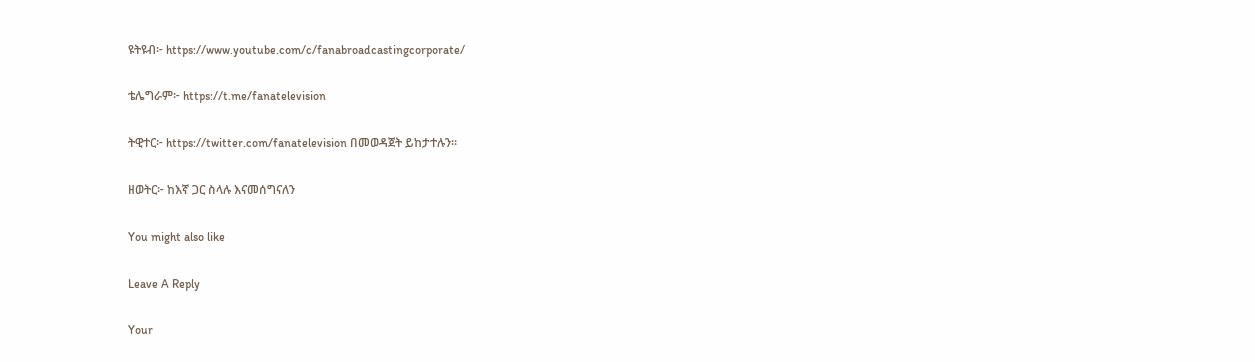ዩትዩብ፦ https://www.youtube.com/c/fanabroadcastingcorporate/

ቴሌግራም፦ https://t.me/fanatelevision

ትዊተር፦ https://twitter.com/fanatelevision በመወዳጀት ይከታተሉን፡፡

ዘወትር፦ ከእኛ ጋር ስላሉ እናመሰግናለን

You might also like

Leave A Reply

Your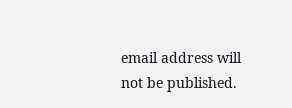email address will not be published.